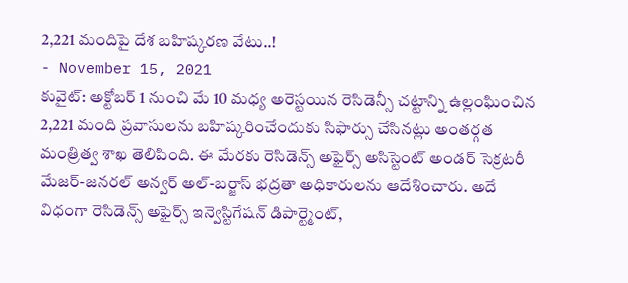2,221 మందిపై దేశ బహిష్కరణ వేటు..!
- November 15, 2021
కువైట్: అక్టోబర్ 1 నుంచి మే 10 మధ్య అరెస్టయిన రెసిడెన్సీ చట్టాన్ని ఉల్లంఘించిన 2,221 మంది ప్రవాసులను బహిష్కరించేందుకు సిఫార్సు చేసినట్లు అంతర్గత మంత్రిత్వ శాఖ తెలిపింది. ఈ మేరకు రెసిడెన్స్ అఫైర్స్ అసిస్టెంట్ అండర్ సెక్రటరీ మేజర్-జనరల్ అన్వర్ అల్-బర్జాస్ భద్రతా అధికారులను ఆదేశించారు. అదే విధంగా రెసిడెన్స్ అఫైర్స్ ఇన్వెస్టిగేషన్ డిపార్ట్మెంట్,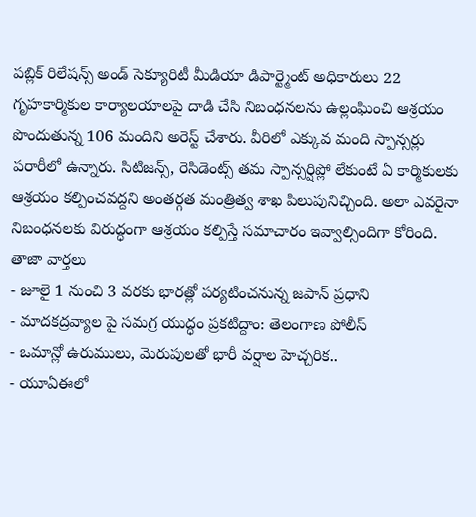పబ్లిక్ రిలేషన్స్ అండ్ సెక్యూరిటీ మీడియా డిపార్ట్మెంట్ అధికారులు 22 గృహకార్మికుల కార్యాలయాలపై దాడి చేసి నిబంధనలను ఉల్లంఘించి ఆశ్రయం పొందుతున్న 106 మందిని అరెస్ట్ చేశారు. వీరిలో ఎక్కువ మంది స్పాన్సర్లు పరారీలో ఉన్నారు. సిటిజన్స్, రెసిడెంట్స్ తమ స్పాన్సర్షిప్లో లేకుంటే ఏ కార్మికులకు ఆశ్రయం కల్పించవద్దని అంతర్గత మంత్రిత్వ శాఖ పిలుపునిచ్చింది. అలా ఎవరైనా నిబంధనలకు విరుద్ధంగా ఆశ్రయం కల్పిస్తే సమాచారం ఇవ్వాల్సిందిగా కోరింది.
తాజా వార్తలు
- జూలై 1 నుంచి 3 వరకు భారత్లో పర్యటించనున్న జపాన్ ప్రధాని
- మాదకద్రవ్యాల పై సమగ్ర యుద్ధం ప్రకటిద్దాం: తెలంగాణ పోలీస్
- ఒమాన్లో ఉరుములు, మెరుపులతో భారీ వర్షాల హెచ్చరిక..
- యూఏఈలో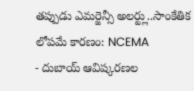తప్పుడు ఎమర్జెన్సీ అలర్ట్లు..సాంకేతిక లోపమే కారణం: NCEMA
- దుబాయ్ ఆవిష్కరణల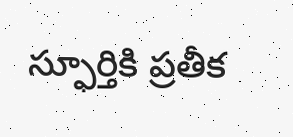స్ఫూర్తికి ప్రతీక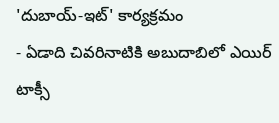'దుబాయ్-ఇట్' కార్యక్రమం
- ఏడాది చివరినాటికి అబుదాబిలో ఎయిర్ టాక్సీ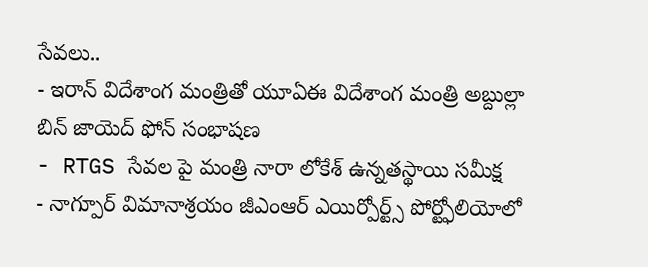సేవలు..
- ఇరాన్ విదేశాంగ మంత్రితో యూఏఈ విదేశాంగ మంత్రి అబ్దుల్లా బిన్ జాయెద్ ఫోన్ సంభాషణ
- RTGS సేవల పై మంత్రి నారా లోకేశ్ ఉన్నతస్థాయి సమీక్ష
- నాగ్పూర్ విమానాశ్రయం జీఎంఆర్ ఎయిర్పోర్ట్స్ పోర్ట్ఫోలియోలో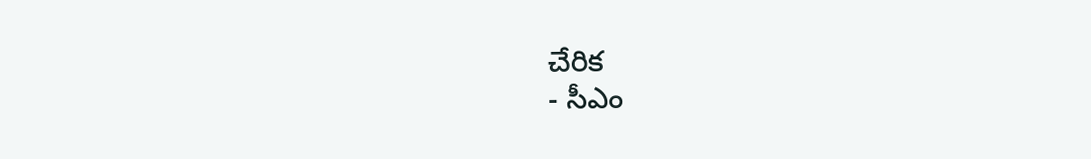చేరిక
- సీఎం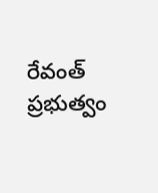రేవంత్ ప్రభుత్వం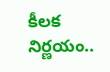కీలక నిర్ణయం..